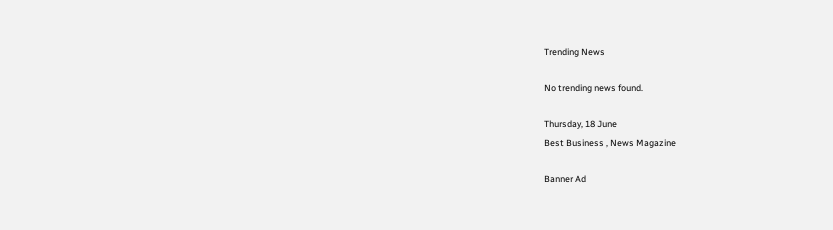Trending News

No trending news found.

Thursday, 18 June
Best Business , News Magazine

Banner Ad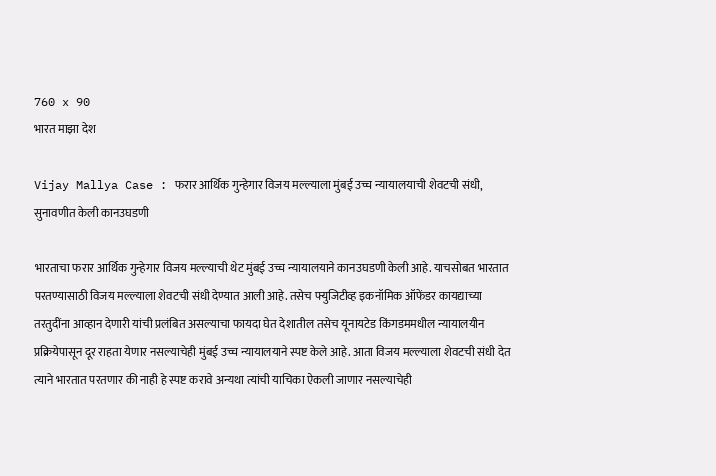760 x 90
भारत माझा देश

Vijay Mallya Case : फरार आर्थिक गुन्हेगार विजय मल्ल्याला मुंबई उच्च न्यायालयाची शेवटची संधी, सुनावणीत केली कानउघडणी

भारताचा फरार आर्थिक गुन्हेगार विजय मल्ल्याची थेट मुंबई उच्च न्यायालयाने कानउघडणी केली आहे. याचसोबत भारतात परतण्यासाठी विजय मल्ल्याला शेवटची संधी देण्यात आली आहे. तसेच फ्युजिटीव्ह इकनॉमिक ऑफेंडर कायद्याच्या तरतुदींना आव्हान देणारी यांची प्रलंबित असल्याचा फायदा घेत देशातील तसेच यूनायटेड किंगडममधील न्यायालयीन प्रक्रियेपासून दूर राहता येणार नसल्याचेही मुंबई उच्च न्यायालयाने स्पष्ट केले आहे. आता विजय मल्ल्याला शेवटची संधी देत त्याने भारतात परतणार की नाही हे स्पष्ट करावे अन्यथा त्यांची याचिका ऐकली जाणार नसल्याचेही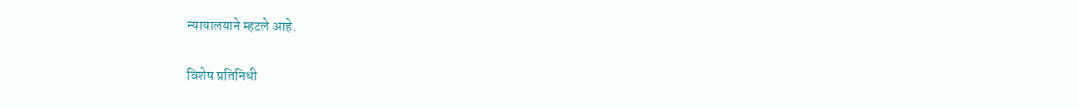न्यायालयाने म्हटले आहे.

विशेष प्रतिनिधी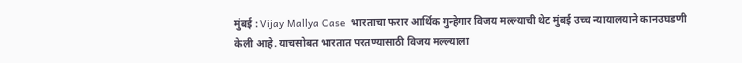मुंबई : Vijay Mallya Case  भारताचा फरार आर्थिक गुन्हेगार विजय मल्ल्याची थेट मुंबई उच्च न्यायालयाने कानउघडणी केली आहे. याचसोबत भारतात परतण्यासाठी विजय मल्ल्याला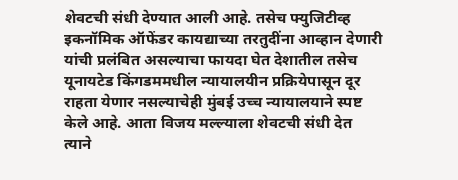शेवटची संधी देण्यात आली आहे. तसेच फ्युजिटीव्ह इकनॉमिक ऑफेंडर कायद्याच्या तरतुदींना आव्हान देणारी यांची प्रलंबित असल्याचा फायदा घेत देशातील तसेच यूनायटेड किंगडममधील न्यायालयीन प्रक्रियेपासून दूर राहता येणार नसल्याचेही मुंबई उच्च न्यायालयाने स्पष्ट केले आहे. आता विजय मल्ल्याला शेवटची संधी देत त्याने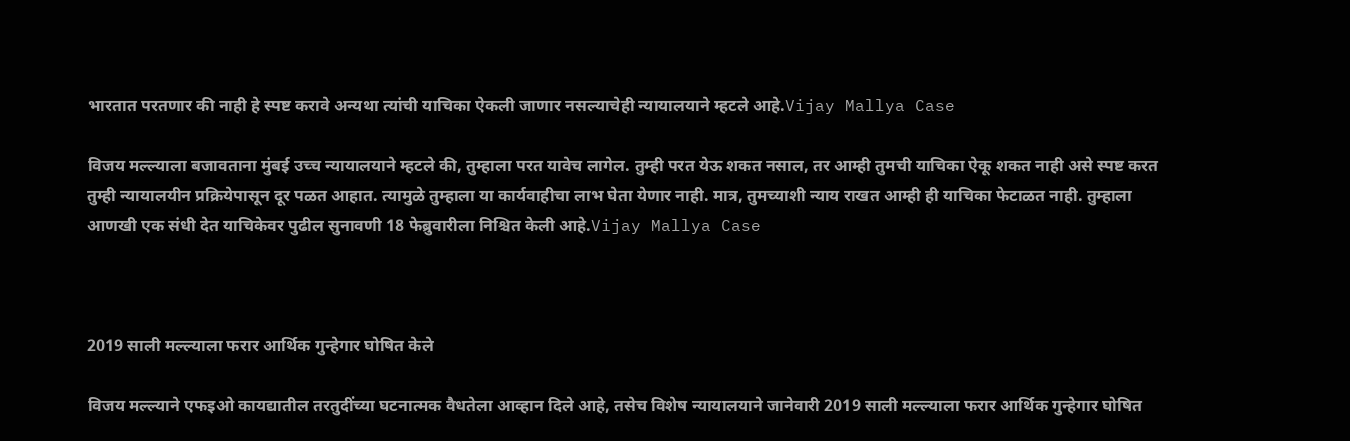भारतात परतणार की नाही हे स्पष्ट करावे अन्यथा त्यांची याचिका ऐकली जाणार नसल्याचेही न्यायालयाने म्हटले आहे.Vijay Mallya Case

विजय मल्ल्याला बजावताना मुंबई उच्च न्यायालयाने म्हटले की, तुम्हाला परत यावेच लागेल. तुम्ही परत येऊ शकत नसाल, तर आम्ही तुमची याचिका ऐकू शकत नाही असे स्पष्ट करत तुम्ही न्यायालयीन प्रक्रियेपासून दूर पळत आहात. त्यामुळे तुम्हाला या कार्यवाहीचा लाभ घेता येणार नाही. मात्र, तुमच्याशी न्याय राखत आम्ही ही याचिका फेटाळत नाही. तुम्हाला आणखी एक संधी देत याचिकेवर पुढील सुनावणी 18 फेब्रुवारीला निश्चित केली आहे.Vijay Mallya Case



2019 साली मल्ल्याला फरार आर्थिक गुन्हेगार घोषित केले

विजय मल्ल्याने एफइओ कायद्यातील तरतुदींच्या घटनात्मक वैधतेला आव्हान दिले आहे, तसेच विशेष न्यायालयाने जानेवारी 2019 साली मल्ल्याला फरार आर्थिक गुन्हेगार घोषित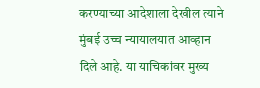करण्याच्या आदेशाला देखील त्याने मुंबई उच्च न्यायालयात आव्हान दिले आहे. या याचिकांवर मुख्य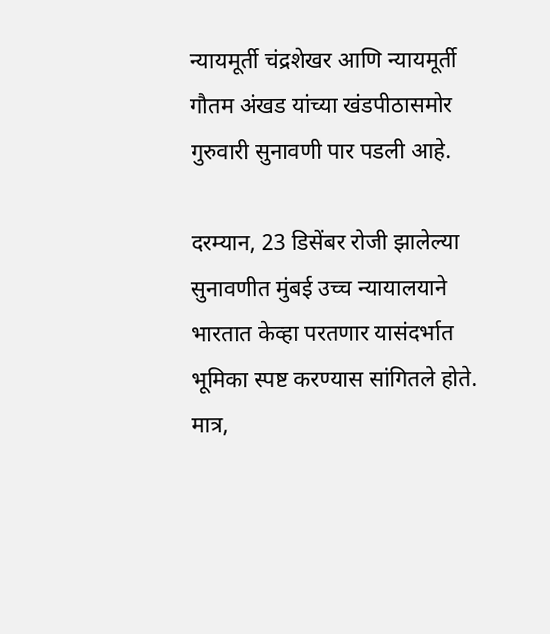न्यायमूर्ती चंद्रशेखर आणि न्यायमूर्ती गौतम अंखड यांच्या खंडपीठासमोर गुरुवारी सुनावणी पार पडली आहे.

दरम्यान, 23 डिसेंबर रोजी झालेल्या सुनावणीत मुंबई उच्च न्यायालयाने भारतात केव्हा परतणार यासंदर्भात भूमिका स्पष्ट करण्यास सांगितले होते. मात्र,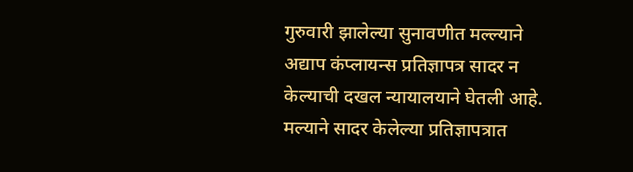गुरुवारी झालेल्या सुनावणीत मल्ल्याने अद्याप कंप्लायन्स प्रतिज्ञापत्र सादर न केल्याची दखल न्यायालयाने घेतली आहे. मल्याने सादर केलेल्या प्रतिज्ञापत्रात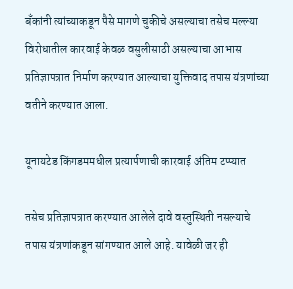बँकांनी त्यांच्याकडून पैसे मागणे चुकीचे असल्याचा तसेच मल्ल्या विरोधातील कारवाई केवळ वसुलीसाठी असल्याचा आभास प्रतिज्ञापत्रात निर्माण करण्यात आल्याचा युक्तिवाद तपास यंत्रणांच्या वतीने करण्यात आला.

यूनायटेड किंगडममधील प्रत्यार्पणाची कारवाई अंतिम टप्प्यात

तसेच प्रतिज्ञापत्रात करण्यात आलेले दावे वस्तुस्थिती नसल्याचे तपास यंत्रणांकडून सांगण्यात आले आहे. यावेळी जर ही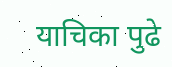याचिका पुढे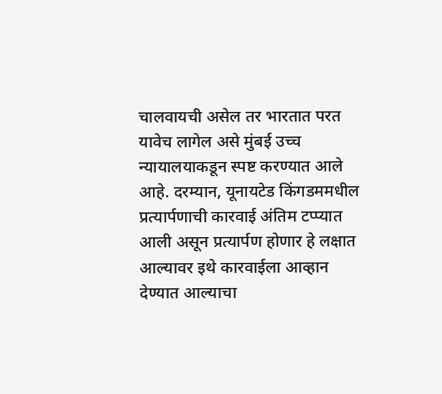चालवायची असेल तर भारतात परत यावेच लागेल असे मुंबई उच्च न्यायालयाकडून स्पष्ट करण्यात आले आहे. दरम्यान, यूनायटेड किंगडममधील प्रत्यार्पणाची कारवाई अंतिम टप्प्यात आली असून प्रत्यार्पण होणार हे लक्षात आल्यावर इथे कारवाईला आव्हान देण्यात आल्याचा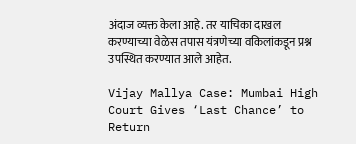अंदाज व्यक्त केला आहे. तर याचिका दाखल करण्याच्या वेळेस तपास यंत्रणेच्या वकिलांकडून प्रश्न उपस्थित करण्यात आले आहेत.

Vijay Mallya Case: Mumbai High Court Gives ‘Last Chance’ to Return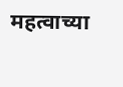महत्वाच्या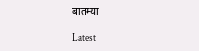बातम्या

Latest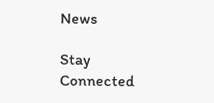News

Stay Connected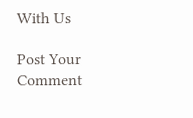With Us

Post Your Comment